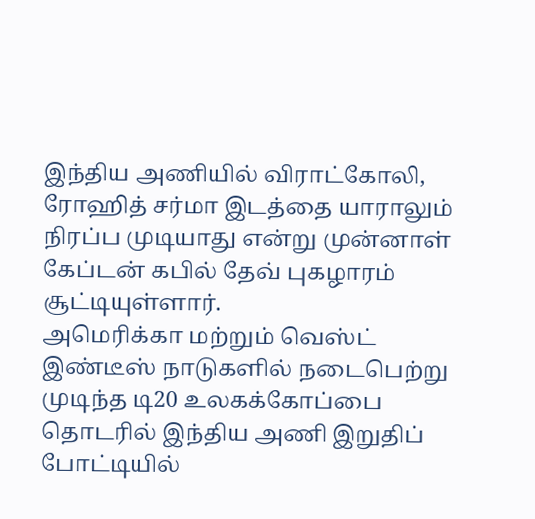இந்திய அணியில் விராட்கோலி, ரோஹித் சர்மா இடத்தை யாராலும் நிரப்ப முடியாது என்று முன்னாள் கேப்டன் கபில் தேவ் புகழாரம் சூட்டியுள்ளார்.
அமெரிக்கா மற்றும் வெஸ்ட் இண்டீஸ் நாடுகளில் நடைபெற்று முடிந்த டி20 உலகக்கோப்பை தொடரில் இந்திய அணி இறுதிப் போட்டியில்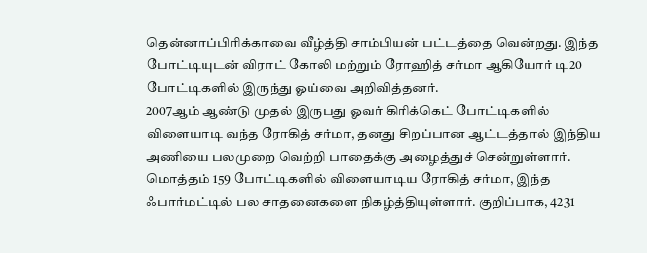தென்னாப்பிரிக்காவை வீழ்த்தி சாம்பியன் பட்டத்தை வென்றது. இந்த போட்டியுடன் விராட் கோலி மற்றும் ரோஹித் சர்மா ஆகியோர் டி20 போட்டிகளில் இருந்து ஓய்வை அறிவித்தனர்.
2007ஆம் ஆண்டு முதல் இருபது ஓவர் கிரிக்கெட் போட்டிகளில் விளையாடி வந்த ரோகித் சர்மா, தனது சிறப்பான ஆட்டத்தால் இந்திய அணியை பலமுறை வெற்றி பாதைக்கு அழைத்துச் சென்றுள்ளார்.
மொத்தம் 159 போட்டிகளில் விளையாடிய ரோகித் சர்மா, இந்த ஃபார்மட்டில் பல சாதனைகளை நிகழ்த்தியுள்ளார். குறிப்பாக, 4231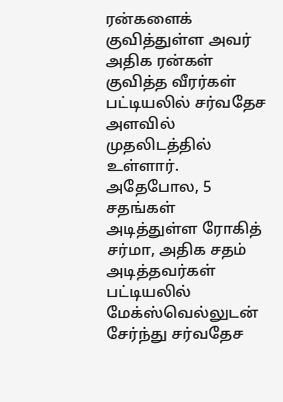ரன்களைக் குவித்துள்ள அவர் அதிக ரன்கள் குவித்த வீரர்கள் பட்டியலில் சர்வதேச அளவில் முதலிடத்தில் உள்ளார். அதேபோல, 5 சதங்கள் அடித்துள்ள ரோகித் சர்மா, அதிக சதம் அடித்தவர்கள் பட்டியலில் மேக்ஸ்வெல்லுடன் சேர்ந்து சர்வதேச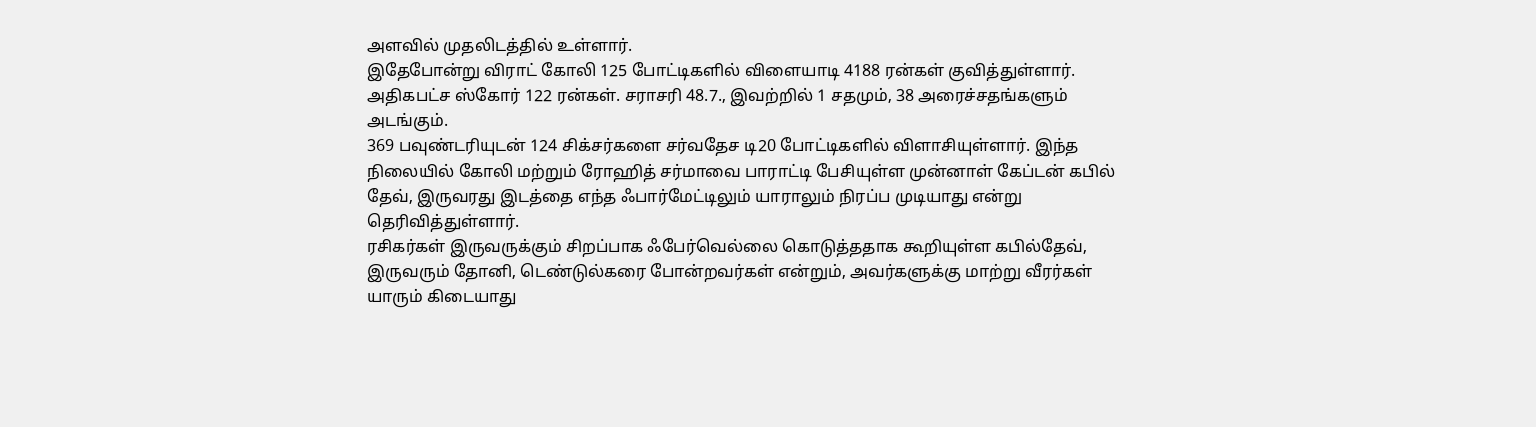அளவில் முதலிடத்தில் உள்ளார்.
இதேபோன்று விராட் கோலி 125 போட்டிகளில் விளையாடி 4188 ரன்கள் குவித்துள்ளார். அதிகபட்ச ஸ்கோர் 122 ரன்கள். சராசரி 48.7., இவற்றில் 1 சதமும், 38 அரைச்சதங்களும் அடங்கும்.
369 பவுண்டரியுடன் 124 சிக்சர்களை சர்வதேச டி20 போட்டிகளில் விளாசியுள்ளார். இந்த நிலையில் கோலி மற்றும் ரோஹித் சர்மாவை பாராட்டி பேசியுள்ள முன்னாள் கேப்டன் கபில் தேவ், இருவரது இடத்தை எந்த ஃபார்மேட்டிலும் யாராலும் நிரப்ப முடியாது என்று தெரிவித்துள்ளார்.
ரசிகர்கள் இருவருக்கும் சிறப்பாக ஃபேர்வெல்லை கொடுத்ததாக கூறியுள்ள கபில்தேவ், இருவரும் தோனி, டெண்டுல்கரை போன்றவர்கள் என்றும், அவர்களுக்கு மாற்று வீரர்கள் யாரும் கிடையாது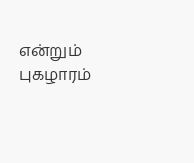என்றும் புகழாரம்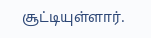சூட்டியுள்ளார்.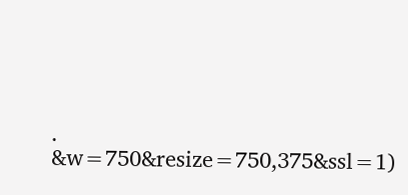.
&w=750&resize=750,375&ssl=1)